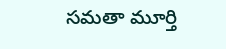సమతా మూర్తి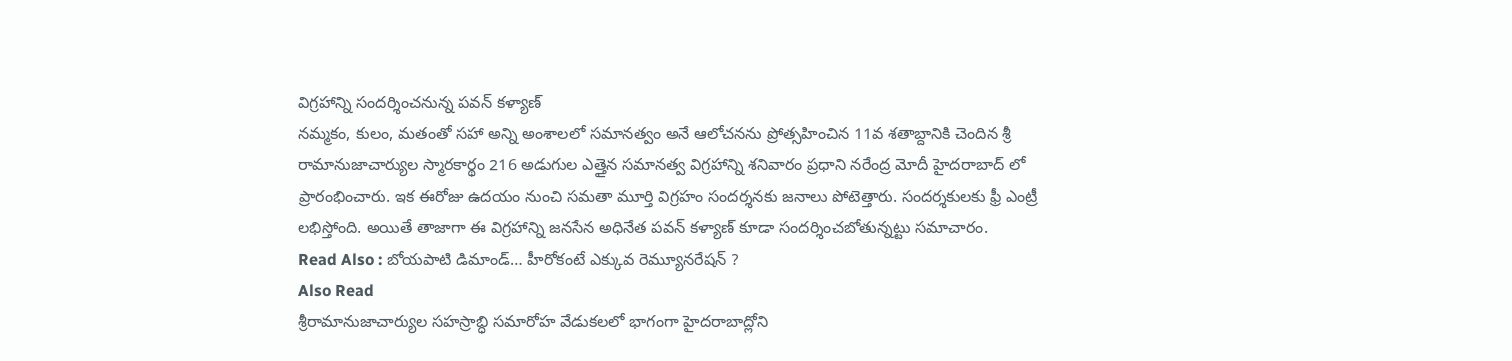విగ్రహాన్ని సందర్శించనున్న పవన్ కళ్యాణ్
నమ్మకం, కులం, మతంతో సహా అన్ని అంశాలలో సమానత్వం అనే ఆలోచనను ప్రోత్సహించిన 11వ శతాబ్దానికి చెందిన శ్రీ రామానుజాచార్యుల స్మారకార్థం 216 అడుగుల ఎత్తైన సమానత్వ విగ్రహాన్ని శనివారం ప్రధాని నరేంద్ర మోదీ హైదరాబాద్ లో ప్రారంభించారు. ఇక ఈరోజు ఉదయం నుంచి సమతా మూర్తి విగ్రహం సందర్శనకు జనాలు పోటెత్తారు. సందర్శకులకు ఫ్రీ ఎంట్రీ లభిస్తోంది. అయితే తాజాగా ఈ విగ్రహాన్ని జనసేన అధినేత పవన్ కళ్యాణ్ కూడా సందర్శించబోతున్నట్టు సమాచారం.
Read Also : బోయపాటి డిమాండ్… హీరోకంటే ఎక్కువ రెమ్యూనరేషన్ ?
Also Read
శ్రీరామానుజాచార్యుల సహస్రాబ్ధి సమారోహ వేడుకలలో భాగంగా హైదరాబాద్లోని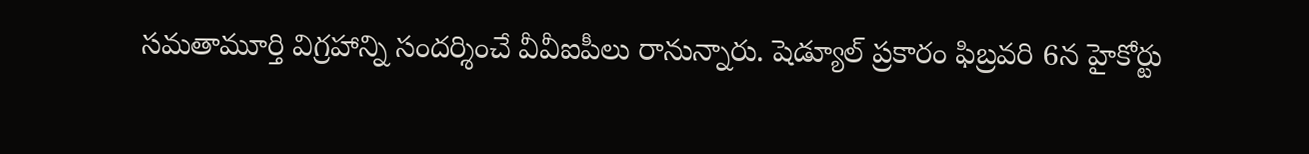సమతామూర్తి విగ్రహాన్ని సందర్శించే వీవీఐపీలు రానున్నారు. షెడ్యూల్ ప్రకారం ఫిబ్రవరి 6న హైకోర్టు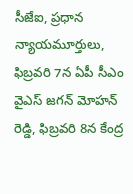సీజేఐ, ప్రధాన న్యాయమూర్తులు, ఫిబ్రవరి 7న ఏపీ సీఎం వైఎస్ జగన్ మోహన్ రెడ్డి, ఫిబ్రవరి 8న కేంద్ర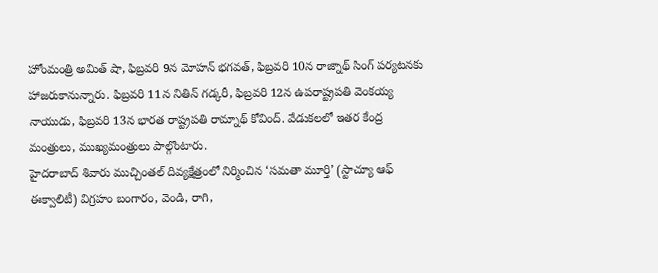హోంమంత్రి అమిత్ షా, ఫిబ్రవరి 9న మోహన్ భగవత్, ఫిబ్రవరి 10న రాజ్నాథ్ సింగ్ పర్యటనకు హాజరుకానున్నారు. ఫిబ్రవరి 11న నితిన్ గడ్కరీ, ఫిబ్రవరి 12న ఉపరాష్ట్రపతి వెంకయ్య నాయుడు, ఫిబ్రవరి 13న భారత రాష్ట్రపతి రామ్నాథ్ కోవింద్. వేడుకలలో ఇతర కేంద్ర మంత్రులు, ముఖ్యమంత్రులు పాల్గొంటారు.
హైదరాబాద్ శివారు ముచ్చింతల్ దివ్యక్షేత్రంలో నిర్మించిన ‘సమతా మూర్తి’ (స్టాచ్యూ ఆఫ్ ఈక్వాలిటీ) విగ్రహం బంగారం, వెండి, రాగి,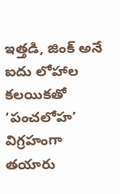ఇత్తడి, జింక్ అనే ఐదు లోహాల కలయికతో ‘పంచలోహ’ విగ్రహంగా తయారు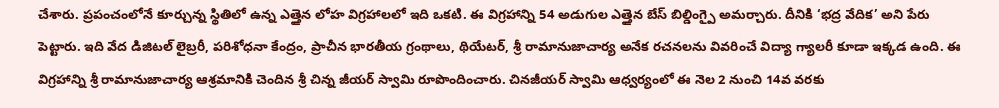చేశారు. ప్రపంచంలోనే కూర్చున్న స్థితిలో ఉన్న ఎత్తైన లోహ విగ్రహాలలో ఇది ఒకటి. ఈ విగ్రహాన్ని 54 అడుగుల ఎత్తైన బేస్ బిల్డింగ్పై అమర్చారు. దీనికి ‘భద్ర వేదిక’ అని పేరు పెట్టారు. ఇది వేద డిజిటల్ లైబ్రరీ, పరిశోధనా కేంద్రం, ప్రాచీన భారతీయ గ్రంథాలు, థియేటర్, శ్రీ రామానుజాచార్య అనేక రచనలను వివరించే విద్యా గ్యాలరీ కూడా ఇక్కడ ఉంది. ఈ విగ్రహాన్ని శ్రీ రామానుజాచార్య ఆశ్రమానికి చెందిన శ్రీ చిన్న జీయర్ స్వామి రూపొందించారు. చినజీయర్ స్వామి ఆధ్వర్యంలో ఈ నెల 2 నుంచి 14వ వరకు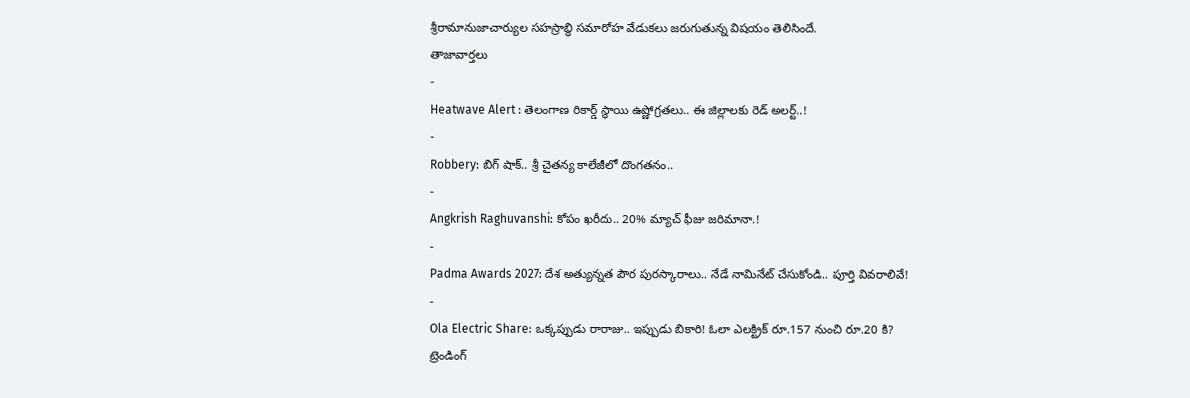శ్రీరామానుజాచార్యుల సహస్రాబ్ధి సమారోహ వేడుకలు జరుగుతున్న విషయం తెలిసిందే.
తాజావార్తలు
-
Heatwave Alert : తెలంగాణ రికార్డ్ స్థాయి ఉష్ణోగ్రతలు.. ఈ జిల్లాలకు రెడ్ అలర్ట్..!
-
Robbery: బిగ్ షాక్.. శ్రీ చైతన్య కాలేజీలో దొంగతనం..
-
Angkrish Raghuvanshi: కోపం ఖరీదు.. 20% మ్యాచ్ ఫీజు జరిమానా.!
-
Padma Awards 2027: దేశ అత్యున్నత పౌర పురస్కారాలు.. నేడే నామినేట్ చేసుకోండి.. పూర్తి వివరాలివే!
-
Ola Electric Share: ఒక్కప్పుడు రారాజు.. ఇప్పుడు బికారి! ఓలా ఎలక్ట్రిక్ రూ.157 నుంచి రూ.20 కి?
ట్రెండింగ్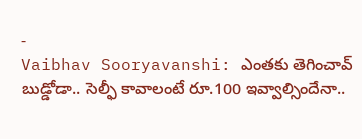-
Vaibhav Sooryavanshi: ఎంతకు తెగించావ్ బుడ్డోడా.. సెల్ఫీ కావాలంటే రూ.100 ఇవ్వాల్సిందేనా..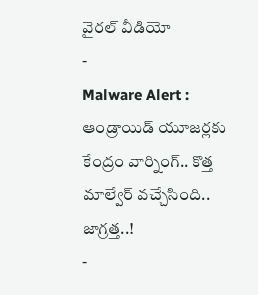వైరల్ వీడియో
-
Malware Alert : ఆండ్రాయిడ్ యూజర్లకు కేంద్రం వార్నింగ్.. కొత్త మాల్వేర్ వచ్చేసింది.. జాగ్రత్త..!
-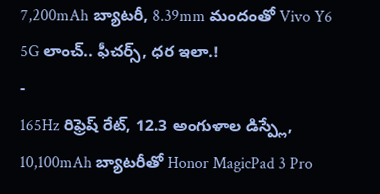7,200mAh బ్యాటరీ, 8.39mm మందంతో Vivo Y6 5G లాంచ్.. ఫీచర్స్, ధర ఇలా.!
-
165Hz రిఫ్రెష్ రేట్, 12.3 అంగుళాల డిస్ప్లే, 10,100mAh బ్యాటరీతో Honor MagicPad 3 Pro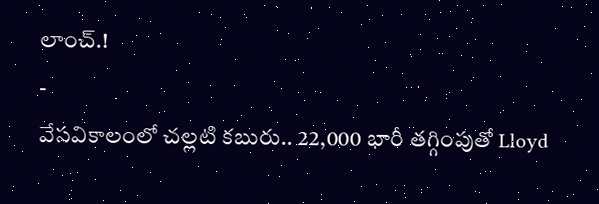లాంచ్.!
-
వేసవికాలంలో చల్లటి కబురు.. 22,000 భారీ తగ్గింపుతో Lloyd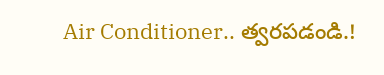Air Conditioner.. త్వరపడండి.!